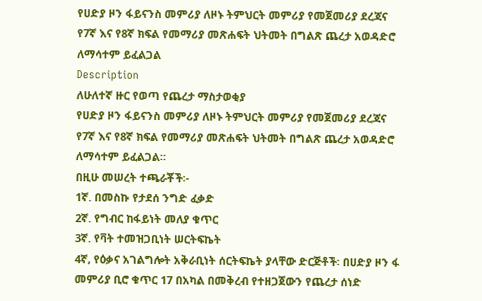የሀድያ ዞን ፋይናንስ መምሪያ ለዞኑ ትምህርት መምሪያ የመጀመሪያ ደረጃና የ7ኛ እና የ8ኛ ክፍል የመማሪያ መጽሐፍት ህትመት በግልጽ ጨረታ አወዳድሮ ለማሳተም ይፈልጋል
Description
ለሁለተኛ ዙር የወጣ የጨረታ ማስታወቂያ
የሀድያ ዞን ፋይናንስ መምሪያ ለዞኑ ትምህርት መምሪያ የመጀመሪያ ደረጃና የ7ኛ እና የ8ኛ ክፍል የመማሪያ መጽሐፍት ህትመት በግልጽ ጨረታ አወዳድሮ ለማሳተም ይፈልጋል።
በዚሁ መሠረት ተጫራቾች፡-
1ኛ. በመስኩ የታደሰ ንግድ ፈቃድ
2ኛ. የግብር ከፋይነት መለያ ቁጥር
3ኛ. የቫት ተመዝጋቢነት ሠርትፍኬት
4ኛ, የዕቃና አገልግሎት አቅራቢነት ሰርትፍኬት ያላቸው ድርጅቶች፡ በሀድያ ዞን ፋ መምሪያ ቢሮ ቁጥር 17 በአካል በመቅረብ የተዘጋጀውን የጨረታ ሰነድ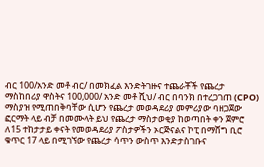ብር 100/አንድ መቶ ብር/ በመክፈል እንድትገዙና ተጨራቾች የጨረታ ማስከበሪያ ዋስትና 100,000/ አንድ መቶ ሺህ/ ብር በባንክ በተረጋገጠ (CPO) ማስያዝ የሚጠበቅባቸው ሲሆን የጨረታ መወዳደሪያ መምሪያው ባዘጋጀው ፎርማት ላይ ብቻ በመሙላት ይህ የጨረታ ማስታወቂያ ከወጣበት ቀን ጀምሮ ለ15 ተከታታይ ቀናት የመወዳደሪያ ፖስታዎችን ኦርጅናልና ኮፒ በማሸግ ቢሮ ቁጥር 17 ላይ በሚገኘው የጨረታ ሳጥን ውስጥ እንድታስገቡና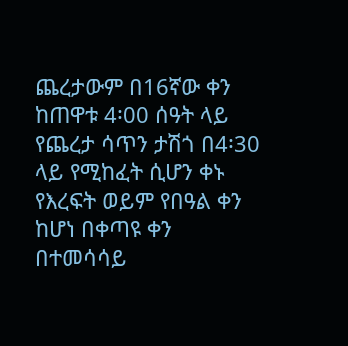ጨረታውም በ16ኛው ቀን ከጠዋቱ 4፡00 ሰዓት ላይ የጨረታ ሳጥን ታሽጎ በ4፡30 ላይ የሚከፈት ሲሆን ቀኑ የእረፍት ወይም የበዓል ቀን ከሆነ በቀጣዩ ቀን በተመሳሳይ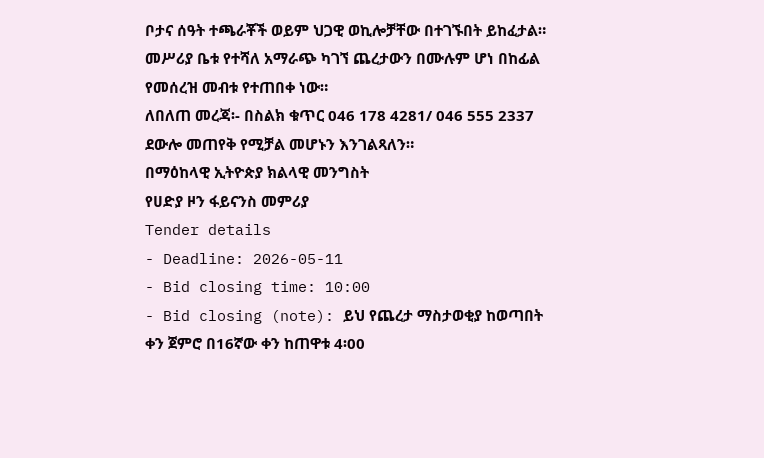ቦታና ሰዓት ተጫራቾች ወይም ህጋዊ ወኪሎቻቸው በተገኙበት ይከፈታል።
መሥሪያ ቤቱ የተሻለ አማራጭ ካገኘ ጨረታውን በሙሉም ሆነ በከፊል የመሰረዝ መብቱ የተጠበቀ ነው።
ለበለጠ መረጃ፡- በስልክ ቁጥር 046 178 4281/ 046 555 2337 ደውሎ መጠየቅ የሚቻል መሆኑን እንገልጻለን።
በማዕከላዊ ኢትዮጵያ ክልላዊ መንግስት
የሀድያ ዞን ፋይናንስ መምሪያ
Tender details
- Deadline: 2026-05-11
- Bid closing time: 10:00
- Bid closing (note): ይህ የጨረታ ማስታወቂያ ከወጣበት ቀን ጀምሮ በ16ኛው ቀን ከጠዋቱ 4፡00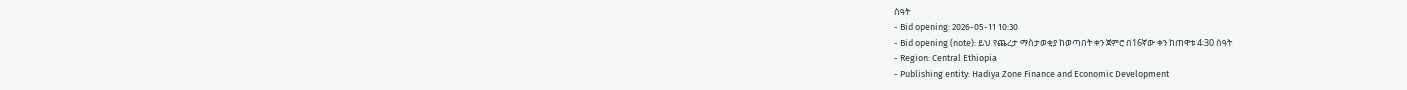ሰዓት
- Bid opening: 2026-05-11 10:30
- Bid opening (note): ይህ የጨረታ ማስታወቂያ ከወጣበት ቀን ጀምሮ በ16ኛው ቀን ከጠዋቱ 4፡30 ሰዓት
- Region: Central Ethiopia
- Publishing entity: Hadiya Zone Finance and Economic Development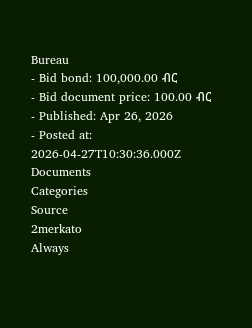Bureau
- Bid bond: 100,000.00 ብር
- Bid document price: 100.00 ብር
- Published: Apr 26, 2026
- Posted at: 2026-04-27T10:30:36.000Z
Documents
Categories
Source
2merkato
Always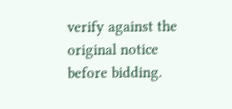verify against the original notice before bidding.